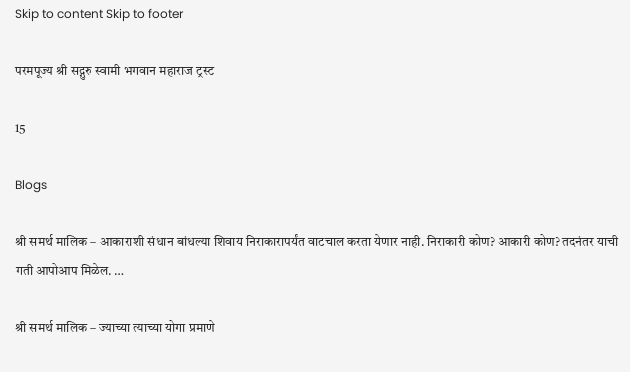Skip to content Skip to footer

परमपूज्य श्री सद्गुरु स्वामी भगवान महाराज ट्रस्ट

15

Blogs

श्री समर्थ मालिक – आकाराशी संधान बांधल्या शिवाय निराकारापर्यंत वाटचाल करता येणार नाही. निराकारी कोण? आकारी कोण? तदनंतर याची गती आपोआप मिळेल. …

श्री समर्थ मालिक – ज्याच्या त्याच्या योगा प्रमाणे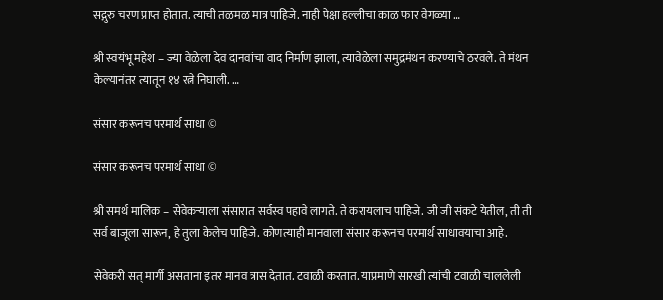सद्गुरु चरण प्राप्त होतात. त्याची तळमळ मात्र पाहिजे. नाही पेक्षा हल्लीचा काळ फार वेगळ्या …

श्री स्वयंभू महेश – ज्या वेळेला देव दानवांचा वाद निर्माण झाला, त्यावेळेला समुद्रमंथन करण्याचे ठरवले. ते मंथन केल्यानंतर त्यातून १४ रत्ने निघाली. …

संसार करूनच परमार्थ साधा ©

संसार करूनच परमार्थ साधा ©

श्री समर्थ मालिक – सेवेकऱ्याला संसारात सर्वस्व पहावे लागते. ते करायलाच पाहिजे. जी जी संकटे येतील, ती ती सर्व बाजूला सारून, हे तुला केलेच पाहिजे. कोणत्याही मानवाला संसार करूनच परमार्थ साधावयाचा आहे.

सेवेकरी सत् मार्गी असताना इतर मानव त्रास देतात. टवाळी करतात. याप्रमाणे सारखी त्यांची टवाळी चाललेली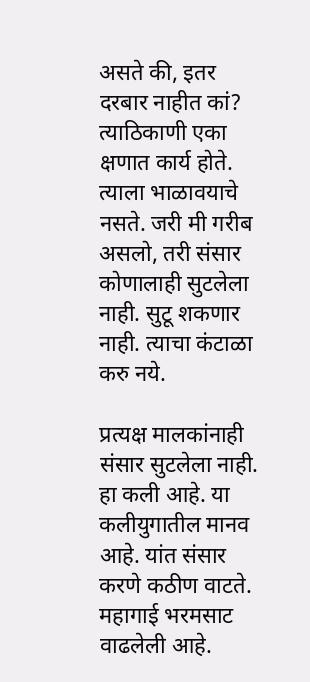असते की, इतर दरबार नाहीत कां? त्याठिकाणी एका क्षणात कार्य होते. त्याला भाळावयाचे नसते. जरी मी गरीब असलो, तरी संसार कोणालाही सुटलेला नाही. सुटू शकणार नाही. त्याचा कंटाळा करु नये.

प्रत्यक्ष मालकांनाही संसार सुटलेला नाही. हा कली आहे. या कलीयुगातील मानव आहे. यांत संसार करणे कठीण वाटते. महागाई भरमसाट वाढलेली आहे.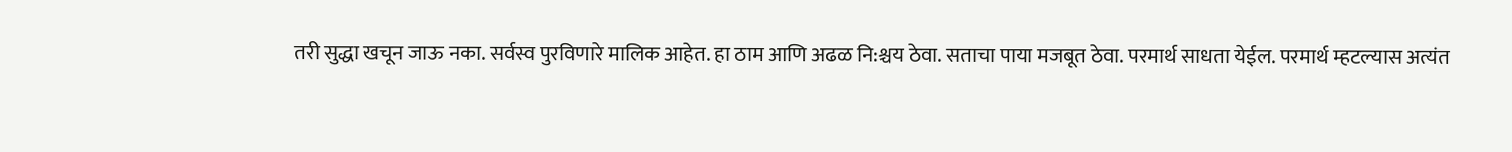तरी सुद्धा खचून जाऊ नका. सर्वस्व पुरविणारे मालिक आहेत. हा ठाम आणि अढळ नि:श्चय ठेवा. सताचा पाया मजबूत ठेवा. परमार्थ साधता येईल. परमार्थ म्हटल्यास अत्यंत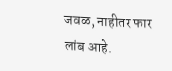जवळ, नाहीतर फार लांब आहे.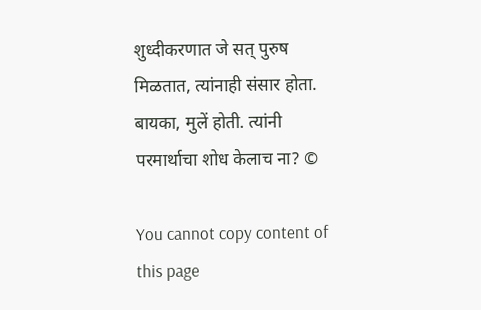शुध्दीकरणात जे सत् पुरुष मिळतात, त्यांनाही संसार होता. बायका, मुलें होती. त्यांनी परमार्थाचा शोध केलाच ना? ©

You cannot copy content of this page